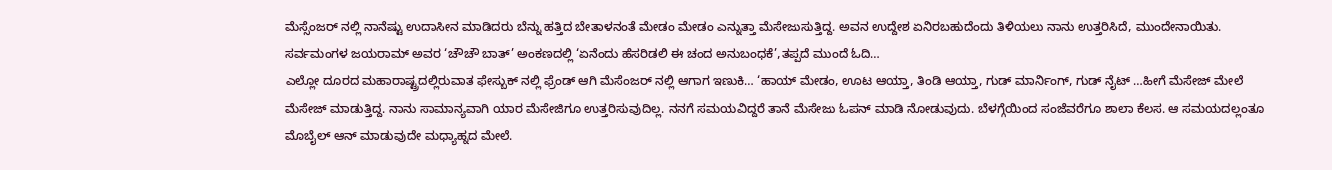ಮೆಸ್ಸೆಂಜರ್ ನಲ್ಲಿ ನಾನೆಷ್ಟು ಉದಾಸೀನ ಮಾಡಿದರು ಬೆನ್ನು ಹತ್ತಿದ ಬೇತಾಳನಂತೆ ಮೇಡಂ ಮೇಡಂ ಎನ್ನುತ್ತಾ ಮೆಸೇಜುಸುತ್ತಿದ್ದ. ಅವನ ಉದ್ದೇಶ ಏನಿರಬಹುದೆಂದು ತಿಳಿಯಲು ನಾನು ಉತ್ತರಿಸಿದೆ, ಮುಂದೇನಾಯಿತು. ಸರ್ವಮಂಗಳ ಜಯರಾಮ್ ಅವರ ‘ಚೌಚೌ ಬಾತ್’ ಅಂಕಣದಲ್ಲಿ ‘ಏನೆಂದು ಹೆಸರಿಡಲಿ ಈ ಚಂದ ಅನುಬಂಧಕೆ’,ತಪ್ಪದೆ ಮುಂದೆ ಓದಿ…
ಎಲ್ಲೋ ದೂರದ ಮಹಾರಾಷ್ಟ್ರದಲ್ಲಿರುವಾತ ಫೇಸ್ಬುಕ್ ನಲ್ಲಿ ಫ್ರೆಂಡ್ ಆಗಿ ಮೆಸೆಂಜರ್ ನಲ್ಲಿ ಆಗಾಗ ಇಣುಕಿ… ‘ಹಾಯ್ ಮೇಡಂ, ಊಟ ಆಯ್ತಾ, ತಿಂಡಿ ಆಯ್ತಾ, ಗುಡ್ ಮಾರ್ನಿಂಗ್, ಗುಡ್ ನೈಟ್ …ಹೀಗೆ ಮೆಸೇಜ್ ಮೇಲೆ ಮೆಸೇಜ್ ಮಾಡುತ್ತಿದ್ದ. ನಾನು ಸಾಮಾನ್ಯವಾಗಿ ಯಾರ ಮೆಸೇಜಿಗೂ ಉತ್ತರಿಸುವುದಿಲ್ಲ. ನನಗೆ ಸಮಯವಿದ್ದರೆ ತಾನೆ ಮೆಸೇಜು ಓಪನ್ ಮಾಡಿ ನೋಡುವುದು. ಬೆಳಗ್ಗೆಯಿಂದ ಸಂಜೆವರೆಗೂ ಶಾಲಾ ಕೆಲಸ. ಆ ಸಮಯದಲ್ಲಂತೂ ಮೊಬೈಲ್ ಆನ್ ಮಾಡುವುದೇ ಮಧ್ಯಾಹ್ನದ ಮೇಲೆ.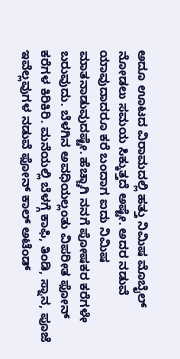ಅದೂ ಊಟದ ವಿರಾಮದಲ್ಲಿ ಹತ್ತು ನಿಮಿಷ ಮೊಬೈಲ್ ನೋಡಲು ಸಮಯ ಸಿಕ್ಕುತ್ತದೆ ಅಷ್ಟೇ. ಅದರ ನಡುವೆ ಯಾವುದಾದರೂ ಕರೆ ಬಂದಾಗ ಐದು ನಿಮಿಷ ಮಾತನಾಡುವುದಷ್ಟೇ. ಹೆಚ್ಚಾಗಿ ನನಗೆ ಪೋಷಕರ ಕರೆಗಳೇ ಬರುವುದು. ಬೆಳಗಿನ ಅವಧಿಯಲ್ಲಂತು ವಿಪರೀತ ಫೋನ್ ಕರೆಗಳ ಕಿರಿಕಿರಿ. ಮನೆಯಲ್ಲಿ ಬೆಳಗ್ಗೆ ಕಾಫಿ, ತಿಂಡಿ, ಸ್ನಾನ, ಪೂಜೆ ಇವೆಲ್ಲವುಗಳ ನಡುವೆ ಫೋನ್ ಕಾಲ್ ಅಟೆಂಡ್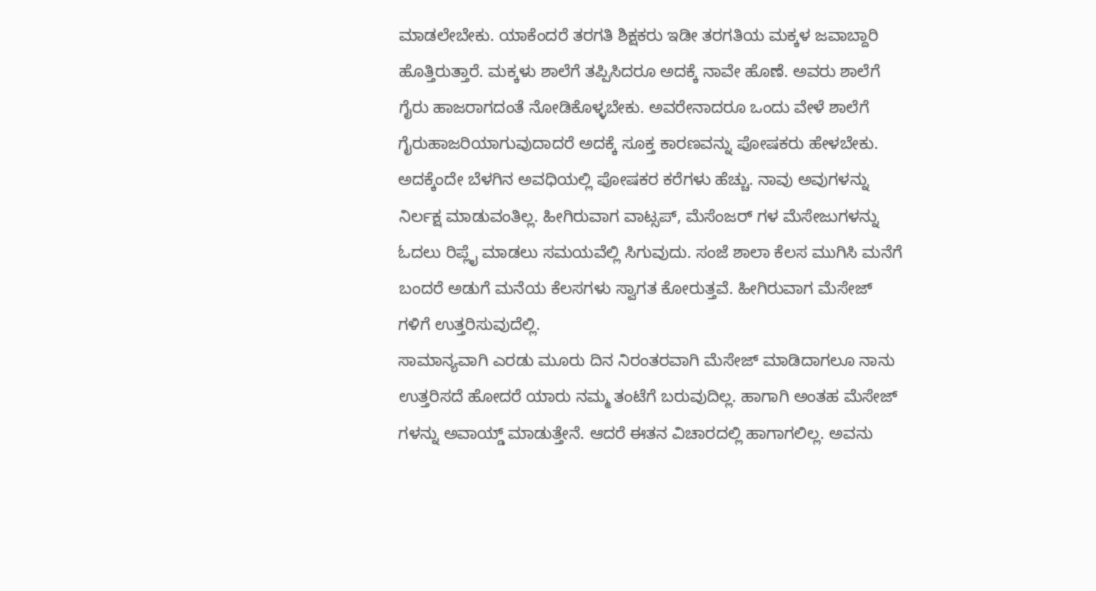ಮಾಡಲೇಬೇಕು. ಯಾಕೆಂದರೆ ತರಗತಿ ಶಿಕ್ಷಕರು ಇಡೀ ತರಗತಿಯ ಮಕ್ಕಳ ಜವಾಬ್ದಾರಿ ಹೊತ್ತಿರುತ್ತಾರೆ. ಮಕ್ಕಳು ಶಾಲೆಗೆ ತಪ್ಪಿಸಿದರೂ ಅದಕ್ಕೆ ನಾವೇ ಹೊಣೆ. ಅವರು ಶಾಲೆಗೆ ಗೈರು ಹಾಜರಾಗದಂತೆ ನೋಡಿಕೊಳ್ಳಬೇಕು. ಅವರೇನಾದರೂ ಒಂದು ವೇಳೆ ಶಾಲೆಗೆ ಗೈರುಹಾಜರಿಯಾಗುವುದಾದರೆ ಅದಕ್ಕೆ ಸೂಕ್ತ ಕಾರಣವನ್ನು ಪೋಷಕರು ಹೇಳಬೇಕು. ಅದಕ್ಕೆಂದೇ ಬೆಳಗಿನ ಅವಧಿಯಲ್ಲಿ ಪೋಷಕರ ಕರೆಗಳು ಹೆಚ್ಚು. ನಾವು ಅವುಗಳನ್ನು ನಿರ್ಲಕ್ಷ ಮಾಡುವಂತಿಲ್ಲ. ಹೀಗಿರುವಾಗ ವಾಟ್ಸಪ್, ಮೆಸೆಂಜರ್ ಗಳ ಮೆಸೇಜುಗಳನ್ನು ಓದಲು ರಿಪ್ಲೈ ಮಾಡಲು ಸಮಯವೆಲ್ಲಿ ಸಿಗುವುದು. ಸಂಜೆ ಶಾಲಾ ಕೆಲಸ ಮುಗಿಸಿ ಮನೆಗೆ ಬಂದರೆ ಅಡುಗೆ ಮನೆಯ ಕೆಲಸಗಳು ಸ್ವಾಗತ ಕೋರುತ್ತವೆ. ಹೀಗಿರುವಾಗ ಮೆಸೇಜ್ ಗಳಿಗೆ ಉತ್ತರಿಸುವುದೆಲ್ಲಿ.
ಸಾಮಾನ್ಯವಾಗಿ ಎರಡು ಮೂರು ದಿನ ನಿರಂತರವಾಗಿ ಮೆಸೇಜ್ ಮಾಡಿದಾಗಲೂ ನಾನು ಉತ್ತರಿಸದೆ ಹೋದರೆ ಯಾರು ನಮ್ಮ ತಂಟೆಗೆ ಬರುವುದಿಲ್ಲ. ಹಾಗಾಗಿ ಅಂತಹ ಮೆಸೇಜ್ ಗಳನ್ನು ಅವಾಯ್ಡ್ ಮಾಡುತ್ತೇನೆ. ಆದರೆ ಈತನ ವಿಚಾರದಲ್ಲಿ ಹಾಗಾಗಲಿಲ್ಲ. ಅವನು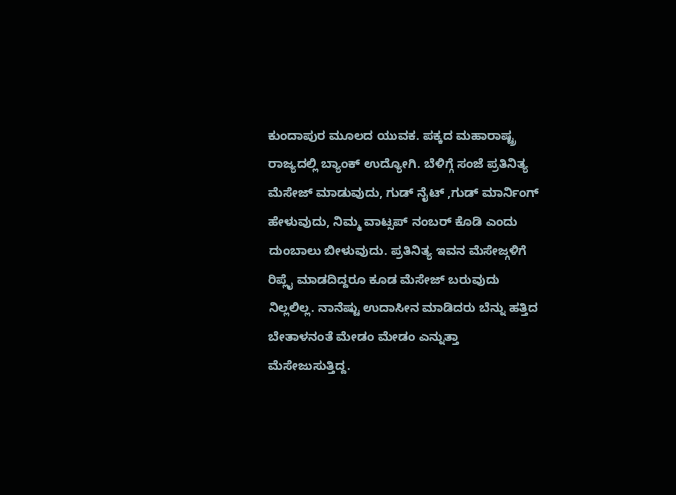ಕುಂದಾಪುರ ಮೂಲದ ಯುವಕ. ಪಕ್ಕದ ಮಹಾರಾಷ್ಟ್ರ ರಾಜ್ಯದಲ್ಲಿ ಬ್ಯಾಂಕ್ ಉದ್ಯೋಗಿ. ಬೆಳಿಗ್ಗೆ ಸಂಜೆ ಪ್ರತಿನಿತ್ಯ ಮೆಸೇಜ್ ಮಾಡುವುದು, ಗುಡ್ ನೈಟ್ ,ಗುಡ್ ಮಾರ್ನಿಂಗ್ ಹೇಳುವುದು, ನಿಮ್ಮ ವಾಟ್ಸಪ್ ನಂಬರ್ ಕೊಡಿ ಎಂದು ದುಂಬಾಲು ಬೀಳುವುದು. ಪ್ರತಿನಿತ್ಯ ಇವನ ಮೆಸೇಜ್ಗಳಿಗೆ ರಿಪ್ಲೈ ಮಾಡದಿದ್ದರೂ ಕೂಡ ಮೆಸೇಜ್ ಬರುವುದು ನಿಲ್ಲಲಿಲ್ಲ. ನಾನೆಷ್ಟು ಉದಾಸೀನ ಮಾಡಿದರು ಬೆನ್ನು ಹತ್ತಿದ ಬೇತಾಳನಂತೆ ಮೇಡಂ ಮೇಡಂ ಎನ್ನುತ್ತಾ ಮೆಸೇಜುಸುತ್ತಿದ್ದ.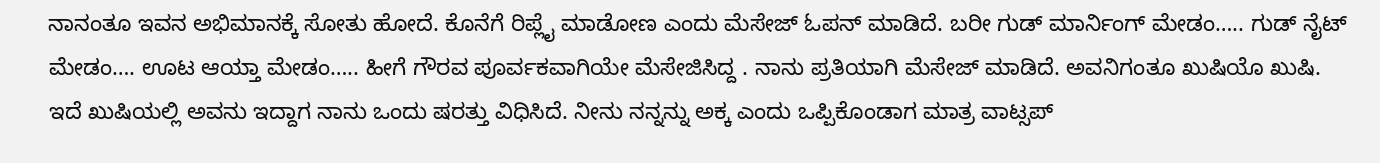ನಾನಂತೂ ಇವನ ಅಭಿಮಾನಕ್ಕೆ ಸೋತು ಹೋದೆ. ಕೊನೆಗೆ ರಿಪ್ಲೈ ಮಾಡೋಣ ಎಂದು ಮೆಸೇಜ್ ಓಪನ್ ಮಾಡಿದೆ. ಬರೀ ಗುಡ್ ಮಾರ್ನಿಂಗ್ ಮೇಡಂ….. ಗುಡ್ ನೈಟ್ ಮೇಡಂ…. ಊಟ ಆಯ್ತಾ ಮೇಡಂ….. ಹೀಗೆ ಗೌರವ ಪೂರ್ವಕವಾಗಿಯೇ ಮೆಸೇಜಿಸಿದ್ದ . ನಾನು ಪ್ರತಿಯಾಗಿ ಮೆಸೇಜ್ ಮಾಡಿದೆ. ಅವನಿಗಂತೂ ಖುಷಿಯೊ ಖುಷಿ. ಇದೆ ಖುಷಿಯಲ್ಲಿ ಅವನು ಇದ್ದಾಗ ನಾನು ಒಂದು ಷರತ್ತು ವಿಧಿಸಿದೆ. ನೀನು ನನ್ನನ್ನು ಅಕ್ಕ ಎಂದು ಒಪ್ಪಿಕೊಂಡಾಗ ಮಾತ್ರ ವಾಟ್ಸಪ್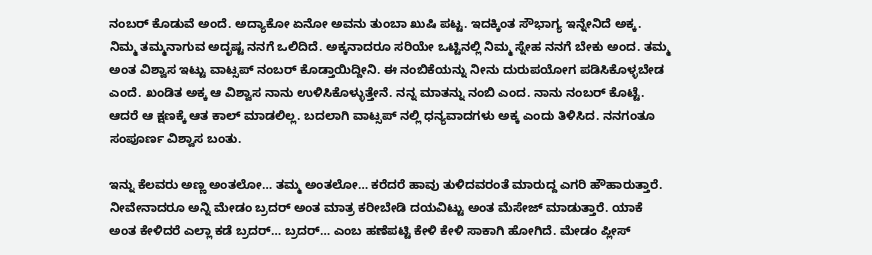ನಂಬರ್ ಕೊಡುವೆ ಅಂದೆ. ಅದ್ಯಾಕೋ ಏನೋ ಅವನು ತುಂಬಾ ಖುಷಿ ಪಟ್ಟ. ಇದಕ್ಕಿಂತ ಸೌಭಾಗ್ಯ ಇನ್ನೇನಿದೆ ಅಕ್ಕ. ನಿಮ್ಮ ತಮ್ಮನಾಗುವ ಅದೃಷ್ಟ ನನಗೆ ಒಲಿದಿದೆ. ಅಕ್ಕನಾದರೂ ಸರಿಯೇ ಒಟ್ಟಿನಲ್ಲಿ ನಿಮ್ಮ ಸ್ನೇಹ ನನಗೆ ಬೇಕು ಅಂದ. ತಮ್ಮ ಅಂತ ವಿಶ್ವಾಸ ಇಟ್ಟು ವಾಟ್ಸಪ್ ನಂಬರ್ ಕೊಡ್ತಾಯಿದ್ದೀನಿ. ಈ ನಂಬಿಕೆಯನ್ನು ನೀನು ದುರುಪಯೋಗ ಪಡಿಸಿಕೊಳ್ಳಬೇಡ ಎಂದೆ. ಖಂಡಿತ ಅಕ್ಕ ಆ ವಿಶ್ವಾಸ ನಾನು ಉಳಿಸಿಕೊಳ್ಳುತ್ತೇನೆ. ನನ್ನ ಮಾತನ್ನು ನಂಬಿ ಎಂದ. ನಾನು ನಂಬರ್ ಕೊಟ್ಟೆ. ಆದರೆ ಆ ಕ್ಷಣಕ್ಕೆ ಆತ ಕಾಲ್ ಮಾಡಲಿಲ್ಲ. ಬದಲಾಗಿ ವಾಟ್ಸಪ್ ನಲ್ಲಿ ಧನ್ಯವಾದಗಳು ಅಕ್ಕ ಎಂದು ತಿಳಿಸಿದ. ನನಗಂತೂ ಸಂಪೂರ್ಣ ವಿಶ್ವಾಸ ಬಂತು.

ಇನ್ನು ಕೆಲವರು ಅಣ್ಣ ಅಂತಲೋ… ತಮ್ಮ ಅಂತಲೋ… ಕರೆದರೆ ಹಾವು ತುಳಿದವರಂತೆ ಮಾರುದ್ದ ಎಗರಿ ಹೌಹಾರುತ್ತಾರೆ. ನೀವೇನಾದರೂ ಅನ್ನಿ ಮೇಡಂ ಬ್ರದರ್ ಅಂತ ಮಾತ್ರ ಕರೀಬೇಡಿ ದಯವಿಟ್ಟು ಅಂತ ಮೆಸೇಜ್ ಮಾಡುತ್ತಾರೆ. ಯಾಕೆ ಅಂತ ಕೇಳಿದರೆ ಎಲ್ಲಾ ಕಡೆ ಬ್ರದರ್… ಬ್ರದರ್… ಎಂಬ ಹಣೆಪಟ್ಟಿ ಕೇಳಿ ಕೇಳಿ ಸಾಕಾಗಿ ಹೋಗಿದೆ. ಮೇಡಂ ಪ್ಲೀಸ್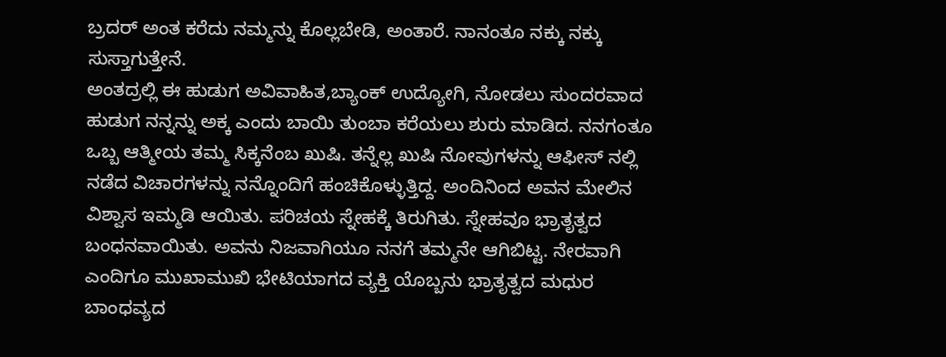ಬ್ರದರ್ ಅಂತ ಕರೆದು ನಮ್ಮನ್ನು ಕೊಲ್ಲಬೇಡಿ, ಅಂತಾರೆ. ನಾನಂತೂ ನಕ್ಕು ನಕ್ಕು ಸುಸ್ತಾಗುತ್ತೇನೆ.
ಅಂತದ್ರಲ್ಲಿ ಈ ಹುಡುಗ ಅವಿವಾಹಿತ,ಬ್ಯಾಂಕ್ ಉದ್ಯೋಗಿ, ನೋಡಲು ಸುಂದರವಾದ ಹುಡುಗ ನನ್ನನ್ನು ಅಕ್ಕ ಎಂದು ಬಾಯಿ ತುಂಬಾ ಕರೆಯಲು ಶುರು ಮಾಡಿದ. ನನಗಂತೂ ಒಬ್ಬ ಆತ್ಮೀಯ ತಮ್ಮ ಸಿಕ್ಕನೆಂಬ ಖುಷಿ. ತನ್ನೆಲ್ಲ ಖುಷಿ ನೋವುಗಳನ್ನು ಆಫೀಸ್ ನಲ್ಲಿ ನಡೆದ ವಿಚಾರಗಳನ್ನು ನನ್ನೊಂದಿಗೆ ಹಂಚಿಕೊಳ್ಳುತ್ತಿದ್ದ. ಅಂದಿನಿಂದ ಅವನ ಮೇಲಿನ ವಿಶ್ವಾಸ ಇಮ್ಮಡಿ ಆಯಿತು. ಪರಿಚಯ ಸ್ನೇಹಕ್ಕೆ ತಿರುಗಿತು. ಸ್ನೇಹವೂ ಭ್ರಾತೃತ್ವದ ಬಂಧನವಾಯಿತು. ಅವನು ನಿಜವಾಗಿಯೂ ನನಗೆ ತಮ್ಮನೇ ಆಗಿಬಿಟ್ಟ. ನೇರವಾಗಿ ಎಂದಿಗೂ ಮುಖಾಮುಖಿ ಭೇಟಿಯಾಗದ ವ್ಯಕ್ತಿ ಯೊಬ್ಬನು ಭ್ರಾತೃತ್ವದ ಮಧುರ ಬಾಂಧವ್ಯದ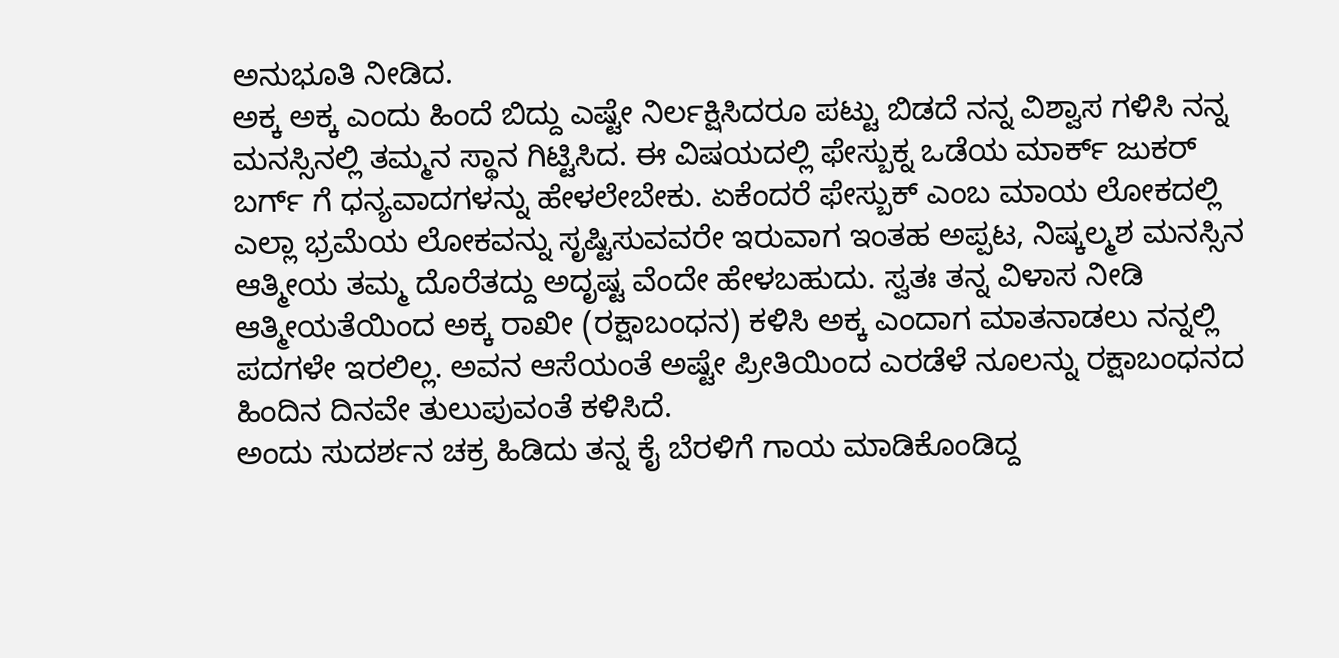ಅನುಭೂತಿ ನೀಡಿದ.
ಅಕ್ಕ ಅಕ್ಕ ಎಂದು ಹಿಂದೆ ಬಿದ್ದು ಎಷ್ಟೇ ನಿರ್ಲಕ್ಷಿಸಿದರೂ ಪಟ್ಟು ಬಿಡದೆ ನನ್ನ ವಿಶ್ವಾಸ ಗಳಿಸಿ ನನ್ನ ಮನಸ್ಸಿನಲ್ಲಿ ತಮ್ಮನ ಸ್ಥಾನ ಗಿಟ್ಟಿಸಿದ. ಈ ವಿಷಯದಲ್ಲಿ ಫೇಸ್ಬುಕ್ನ ಒಡೆಯ ಮಾರ್ಕ್ ಜುಕರ್ ಬರ್ಗ್ ಗೆ ಧನ್ಯವಾದಗಳನ್ನು ಹೇಳಲೇಬೇಕು. ಏಕೆಂದರೆ ಫೇಸ್ಬುಕ್ ಎಂಬ ಮಾಯ ಲೋಕದಲ್ಲಿ ಎಲ್ಲಾ ಭ್ರಮೆಯ ಲೋಕವನ್ನು ಸೃಷ್ಟಿಸುವವರೇ ಇರುವಾಗ ಇಂತಹ ಅಪ್ಪಟ, ನಿಷ್ಕಲ್ಮಶ ಮನಸ್ಸಿನ ಆತ್ಮೀಯ ತಮ್ಮ ದೊರೆತದ್ದು ಅದೃಷ್ಟ ವೆಂದೇ ಹೇಳಬಹುದು. ಸ್ವತಃ ತನ್ನ ವಿಳಾಸ ನೀಡಿ ಆತ್ಮೀಯತೆಯಿಂದ ಅಕ್ಕ ರಾಖೀ (ರಕ್ಷಾಬಂಧನ) ಕಳಿಸಿ ಅಕ್ಕ ಎಂದಾಗ ಮಾತನಾಡಲು ನನ್ನಲ್ಲಿ ಪದಗಳೇ ಇರಲಿಲ್ಲ. ಅವನ ಆಸೆಯಂತೆ ಅಷ್ಟೇ ಪ್ರೀತಿಯಿಂದ ಎರಡೆಳೆ ನೂಲನ್ನು ರಕ್ಷಾಬಂಧನದ ಹಿಂದಿನ ದಿನವೇ ತುಲುಪುವಂತೆ ಕಳಿಸಿದೆ.
ಅಂದು ಸುದರ್ಶನ ಚಕ್ರ ಹಿಡಿದು ತನ್ನ ಕೈ ಬೆರಳಿಗೆ ಗಾಯ ಮಾಡಿಕೊಂಡಿದ್ದ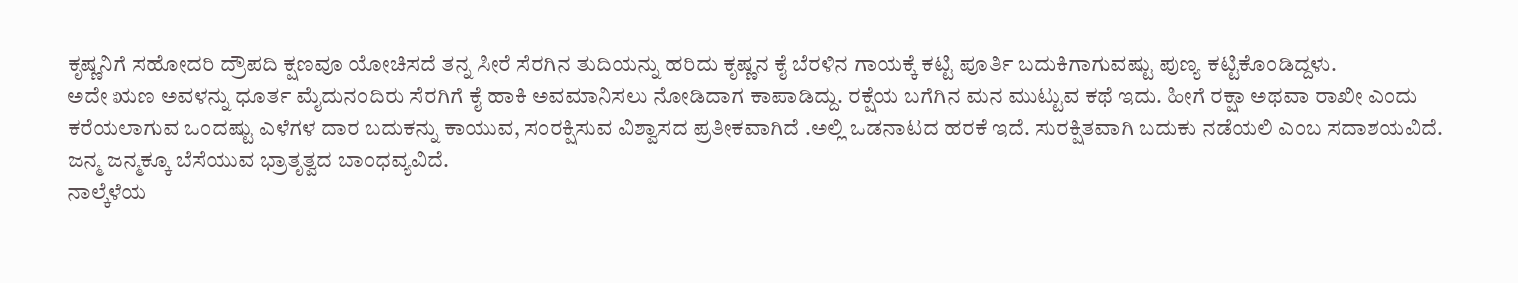ಕೃಷ್ಣನಿಗೆ ಸಹೋದರಿ ದ್ರೌಪದಿ ಕ್ಷಣವೂ ಯೋಚಿಸದೆ ತನ್ನ ಸೀರೆ ಸೆರಗಿನ ತುದಿಯನ್ನು ಹರಿದು ಕೃಷ್ಣನ ಕೈ ಬೆರಳಿನ ಗಾಯಕ್ಕೆ ಕಟ್ಟಿ ಪೂರ್ತಿ ಬದುಕಿಗಾಗುವಷ್ಟು ಪುಣ್ಯ ಕಟ್ಟಿಕೊಂಡಿದ್ದಳು.
ಅದೇ ಋಣ ಅವಳನ್ನು ಧೂರ್ತ ಮೈದುನಂದಿರು ಸೆರಗಿಗೆ ಕೈ ಹಾಕಿ ಅವಮಾನಿಸಲು ನೋಡಿದಾಗ ಕಾಪಾಡಿದ್ದು. ರಕ್ಷೆಯ ಬಗೆಗಿನ ಮನ ಮುಟ್ಟುವ ಕಥೆ ಇದು. ಹೀಗೆ ರಕ್ಷಾ ಅಥವಾ ರಾಖೀ ಎಂದು ಕರೆಯಲಾಗುವ ಒಂದಷ್ಟು ಎಳೆಗಳ ದಾರ ಬದುಕನ್ನು ಕಾಯುವ, ಸಂರಕ್ಷಿಸುವ ವಿಶ್ವಾಸದ ಪ್ರತೀಕವಾಗಿದೆ .ಅಲ್ಲಿ ಒಡನಾಟದ ಹರಕೆ ಇದೆ. ಸುರಕ್ಷಿತವಾಗಿ ಬದುಕು ನಡೆಯಲಿ ಎಂಬ ಸದಾಶಯವಿದೆ. ಜನ್ಮ ಜನ್ಮಕ್ಕೂ ಬೆಸೆಯುವ ಭ್ರಾತೃತ್ವದ ಬಾಂಧವ್ಯವಿದೆ.
ನಾಲ್ಕೆಳೆಯ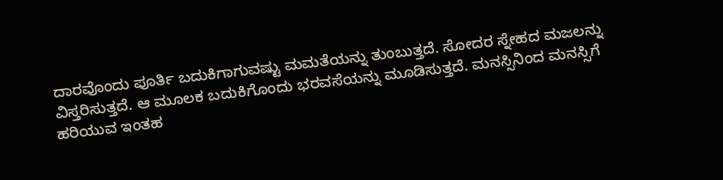ದಾರವೊಂದು ಪೂರ್ತಿ ಬದುಕಿಗಾಗುವಷ್ಟು ಮಮತೆಯನ್ನು ತುಂಬುತ್ತದೆ. ಸೋದರ ಸ್ನೇಹದ ಮಜಲನ್ನು ವಿಸ್ತರಿಸುತ್ತದೆ. ಆ ಮೂಲಕ ಬದುಕಿಗೊಂದು ಭರವಸೆಯನ್ನು ಮೂಡಿಸುತ್ತದೆ. ಮನಸ್ಸಿನಿಂದ ಮನಸ್ಸಿಗೆ ಹರಿಯುವ ಇಂತಹ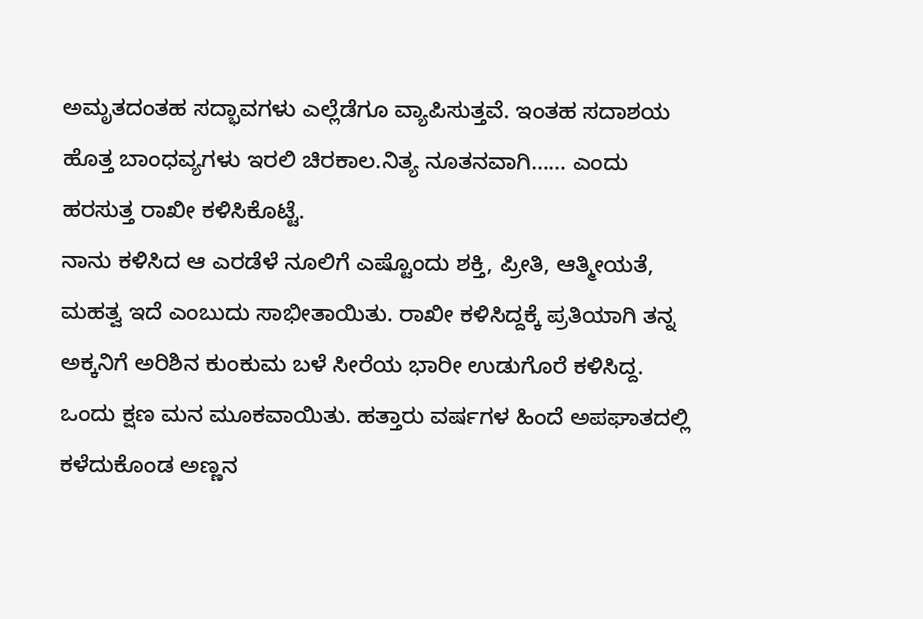ಅಮೃತದಂತಹ ಸದ್ಭಾವಗಳು ಎಲ್ಲೆಡೆಗೂ ವ್ಯಾಪಿಸುತ್ತವೆ. ಇಂತಹ ಸದಾಶಯ ಹೊತ್ತ ಬಾಂಧವ್ಯಗಳು ಇರಲಿ ಚಿರಕಾಲ.ನಿತ್ಯ ನೂತನವಾಗಿ…… ಎಂದು ಹರಸುತ್ತ ರಾಖೀ ಕಳಿಸಿಕೊಟ್ಟೆ.
ನಾನು ಕಳಿಸಿದ ಆ ಎರಡೆಳೆ ನೂಲಿಗೆ ಎಷ್ಟೊಂದು ಶಕ್ತಿ, ಪ್ರೀತಿ, ಆತ್ಮೀಯತೆ, ಮಹತ್ವ ಇದೆ ಎಂಬುದು ಸಾಭೀತಾಯಿತು. ರಾಖೀ ಕಳಿಸಿದ್ದಕ್ಕೆ ಪ್ರತಿಯಾಗಿ ತನ್ನ ಅಕ್ಕನಿಗೆ ಅರಿಶಿನ ಕುಂಕುಮ ಬಳೆ ಸೀರೆಯ ಭಾರೀ ಉಡುಗೊರೆ ಕಳಿಸಿದ್ದ. ಒಂದು ಕ್ಷಣ ಮನ ಮೂಕವಾಯಿತು. ಹತ್ತಾರು ವರ್ಷಗಳ ಹಿಂದೆ ಅಪಘಾತದಲ್ಲಿ ಕಳೆದುಕೊಂಡ ಅಣ್ಣನ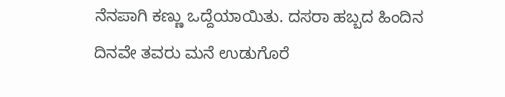ನೆನಪಾಗಿ ಕಣ್ಣು ಒದ್ದೆಯಾಯಿತು. ದಸರಾ ಹಬ್ಬದ ಹಿಂದಿನ ದಿನವೇ ತವರು ಮನೆ ಉಡುಗೊರೆ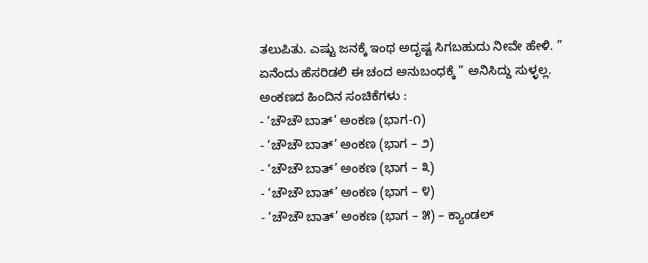ತಲುಪಿತು. ಎಷ್ಟು ಜನಕ್ಕೆ ಇಂಥ ಅದೃಷ್ಟ ಸಿಗಬಹುದು ನೀವೇ ಹೇಳಿ. ” ಏನೆಂದು ಹೆಸರಿಡಲಿ ಈ ಚಂದ ಅನುಬಂಧಕ್ಕೆ ” ಅನಿಸಿದ್ದು ಸುಳ್ಳಲ್ಲ.
ಅಂಕಣದ ಹಿಂದಿನ ಸಂಚಿಕೆಗಳು :
- ‘ಚೌಚೌ ಬಾತ್’ ಅಂಕಣ (ಭಾಗ-೧)
- ‘ಚೌಚೌ ಬಾತ್’ ಅಂಕಣ (ಭಾಗ – ೨)
- ‘ಚೌಚೌ ಬಾತ್’ ಅಂಕಣ (ಭಾಗ – ೩)
- ‘ಚೌಚೌ ಬಾತ್’ ಅಂಕಣ (ಭಾಗ – ೪)
- ‘ಚೌಚೌ ಬಾತ್’ ಅಂಕಣ (ಭಾಗ – ೫) – ಕ್ಯಾಂಡಲ್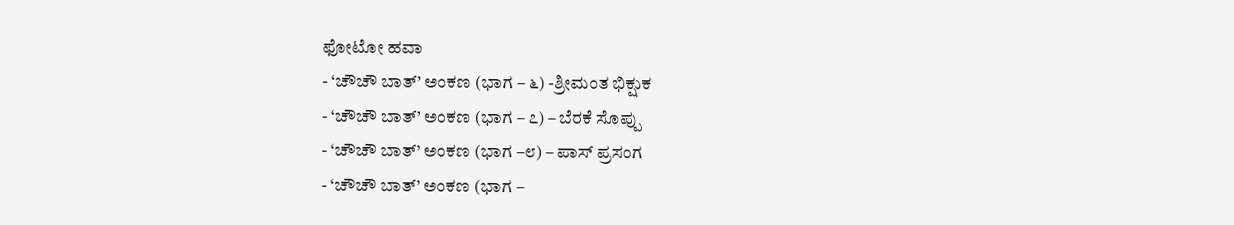ಫೋಟೋ ಹವಾ
- ‘ಚೌಚೌ ಬಾತ್’ ಅಂಕಣ (ಭಾಗ – ೬) -ಶ್ರೀಮಂತ ಭಿಕ್ಷುಕ
- ‘ಚೌಚೌ ಬಾತ್’ ಅಂಕಣ (ಭಾಗ – ೭) – ಬೆರಕೆ ಸೊಪ್ಪು
- ‘ಚೌಚೌ ಬಾತ್’ ಅಂಕಣ (ಭಾಗ –೮) – ಪಾಸ್ ಪ್ರಸಂಗ
- ‘ಚೌಚೌ ಬಾತ್’ ಅಂಕಣ (ಭಾಗ –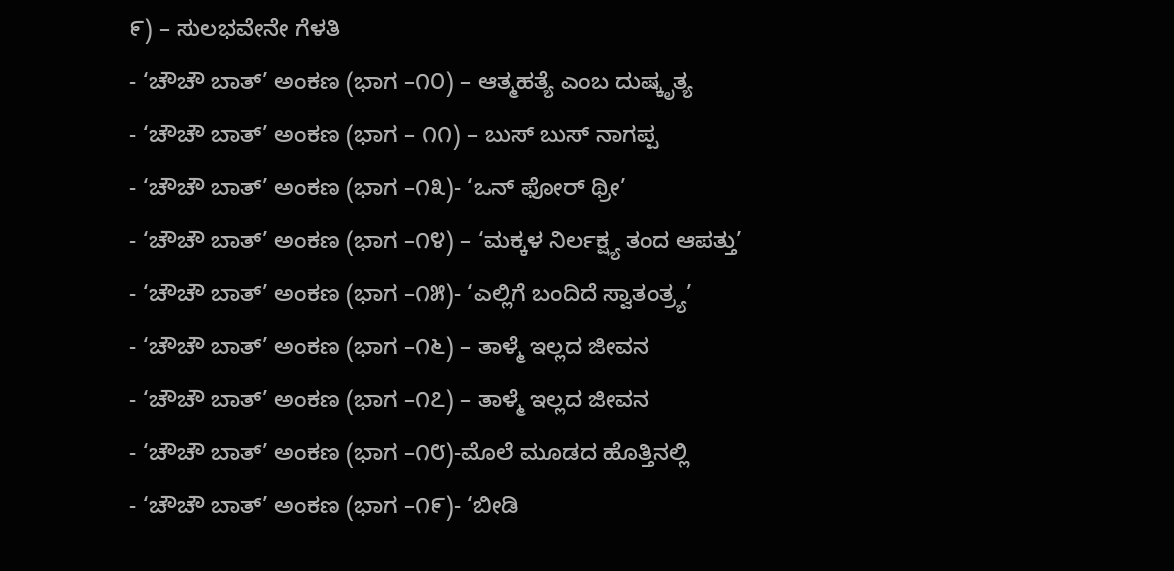೯) – ಸುಲಭವೇನೇ ಗೆಳತಿ
- ‘ಚೌಚೌ ಬಾತ್’ ಅಂಕಣ (ಭಾಗ –೧೦) – ಆತ್ಮಹತ್ಯೆ ಎಂಬ ದುಷ್ಕೃತ್ಯ
- ‘ಚೌಚೌ ಬಾತ್’ ಅಂಕಣ (ಭಾಗ – ೧೧) – ಬುಸ್ ಬುಸ್ ನಾಗಪ್ಪ
- ‘ಚೌಚೌ ಬಾತ್’ ಅಂಕಣ (ಭಾಗ –೧೩)- ‘ಒನ್ ಫೋರ್ ಥ್ರೀ’
- ‘ಚೌಚೌ ಬಾತ್’ ಅಂಕಣ (ಭಾಗ –೧೪) – ‘ಮಕ್ಕಳ ನಿರ್ಲಕ್ಷ್ಯ ತಂದ ಆಪತ್ತು’
- ‘ಚೌಚೌ ಬಾತ್’ ಅಂಕಣ (ಭಾಗ –೧೫)- ‘ಎಲ್ಲಿಗೆ ಬಂದಿದೆ ಸ್ವಾತಂತ್ರ್ಯ’
- ‘ಚೌಚೌ ಬಾತ್’ ಅಂಕಣ (ಭಾಗ –೧೬) – ತಾಳ್ಮೆ ಇಲ್ಲದ ಜೀವನ
- ‘ಚೌಚೌ ಬಾತ್’ ಅಂಕಣ (ಭಾಗ –೧೭) – ತಾಳ್ಮೆ ಇಲ್ಲದ ಜೀವನ
- ‘ಚೌಚೌ ಬಾತ್’ ಅಂಕಣ (ಭಾಗ –೧೮)-ಮೊಲೆ ಮೂಡದ ಹೊತ್ತಿನಲ್ಲಿ
- ‘ಚೌಚೌ ಬಾತ್’ ಅಂಕಣ (ಭಾಗ –೧೯)- ‘ಬೀಡಿ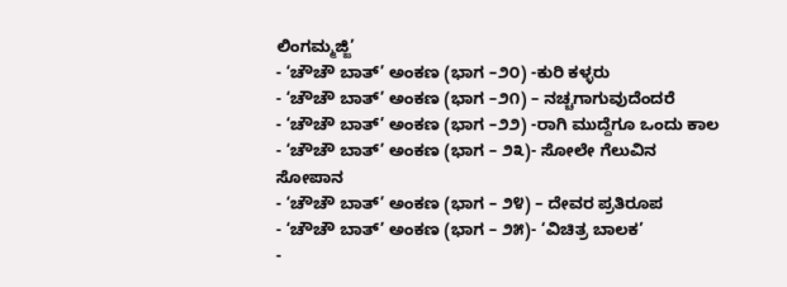ಲಿಂಗಮ್ಮಜ್ಜಿ’
- ‘ಚೌಚೌ ಬಾತ್’ ಅಂಕಣ (ಭಾಗ –೨೦) -ಕುರಿ ಕಳ್ಳರು
- ‘ಚೌಚೌ ಬಾತ್’ ಅಂಕಣ (ಭಾಗ –೨೧) – ನಚ್ಚಗಾಗುವುದೆಂದರೆ
- ‘ಚೌಚೌ ಬಾತ್’ ಅಂಕಣ (ಭಾಗ –೨೨) -ರಾಗಿ ಮುದ್ದೆಗೂ ಒಂದು ಕಾಲ
- ‘ಚೌಚೌ ಬಾತ್’ ಅಂಕಣ (ಭಾಗ – ೨೩)- ಸೋಲೇ ಗೆಲುವಿನ ಸೋಪಾನ
- ‘ಚೌಚೌ ಬಾತ್’ ಅಂಕಣ (ಭಾಗ – ೨೪) – ದೇವರ ಪ್ರತಿರೂಪ
- ‘ಚೌಚೌ ಬಾತ್’ ಅಂಕಣ (ಭಾಗ – ೨೫)- ‘ವಿಚಿತ್ರ ಬಾಲಕ’
-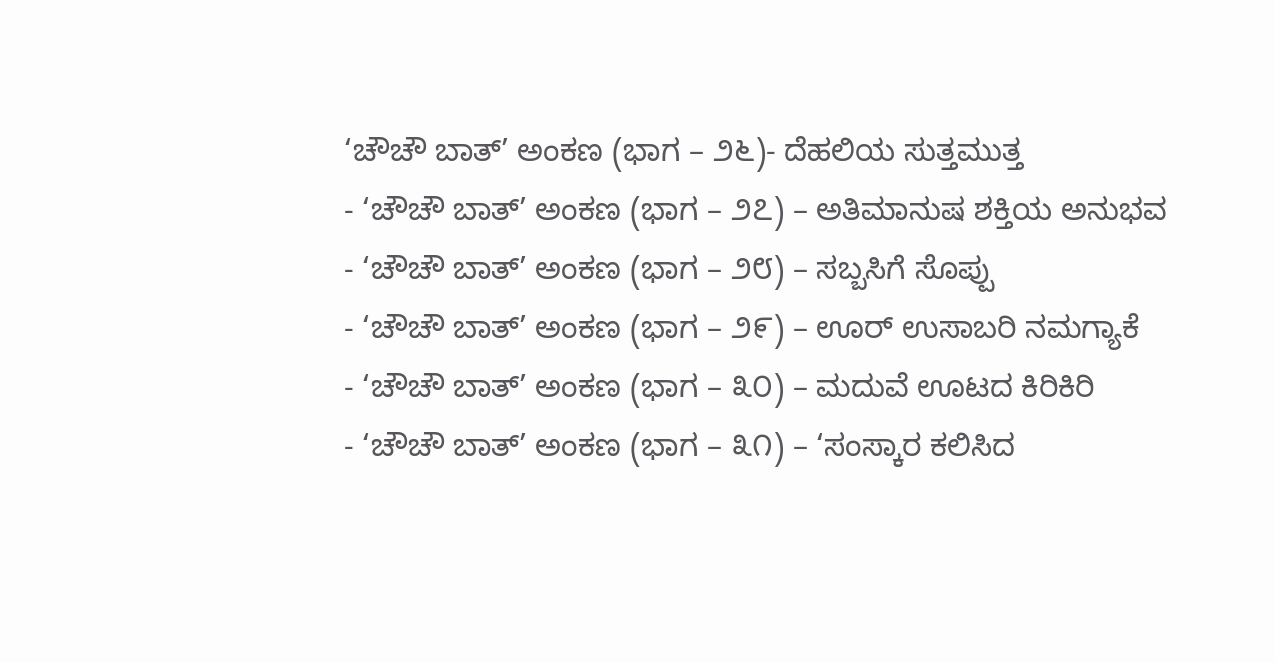‘ಚೌಚೌ ಬಾತ್’ ಅಂಕಣ (ಭಾಗ – ೨೬)- ದೆಹಲಿಯ ಸುತ್ತಮುತ್ತ
- ‘ಚೌಚೌ ಬಾತ್’ ಅಂಕಣ (ಭಾಗ – ೨೭) – ಅತಿಮಾನುಷ ಶಕ್ತಿಯ ಅನುಭವ
- ‘ಚೌಚೌ ಬಾತ್’ ಅಂಕಣ (ಭಾಗ – ೨೮) – ಸಬ್ಬಸಿಗೆ ಸೊಪ್ಪು
- ‘ಚೌಚೌ ಬಾತ್’ ಅಂಕಣ (ಭಾಗ – ೨೯) – ಊರ್ ಉಸಾಬರಿ ನಮಗ್ಯಾಕೆ
- ‘ಚೌಚೌ ಬಾತ್’ ಅಂಕಣ (ಭಾಗ – ೩೦) – ಮದುವೆ ಊಟದ ಕಿರಿಕಿರಿ
- ‘ಚೌಚೌ ಬಾತ್’ ಅಂಕಣ (ಭಾಗ – ೩೧) – ‘ಸಂಸ್ಕಾರ ಕಲಿಸಿದ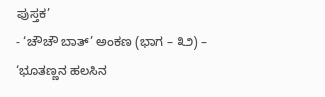ಪುಸ್ತಕ’
- ‘ಚೌಚೌ ಬಾತ್’ ಅಂಕಣ (ಭಾಗ – ೩೨) – ‘ಭೂತಣ್ಣನ ಹಲಸಿನ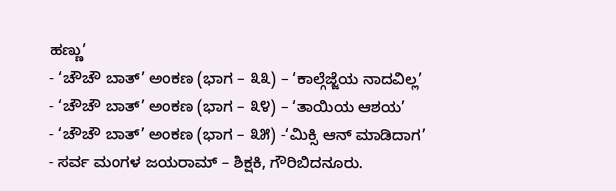ಹಣ್ಣು’
- ‘ಚೌಚೌ ಬಾತ್’ ಅಂಕಣ (ಭಾಗ – ೩೩) – ‘ಕಾಲ್ಗೆಜ್ಜೆಯ ನಾದವಿಲ್ಲ’
- ‘ಚೌಚೌ ಬಾತ್’ ಅಂಕಣ (ಭಾಗ – ೩೪) – ‘ತಾಯಿಯ ಆಶಯ’
- ‘ಚೌಚೌ ಬಾತ್’ ಅಂಕಣ (ಭಾಗ – ೩೫) -‘ಮಿಕ್ಸಿ ಆನ್ ಮಾಡಿದಾಗ’
- ಸರ್ವ ಮಂಗಳ ಜಯರಾಮ್ – ಶಿಕ್ಷಕಿ, ಗೌರಿಬಿದನೂರು.